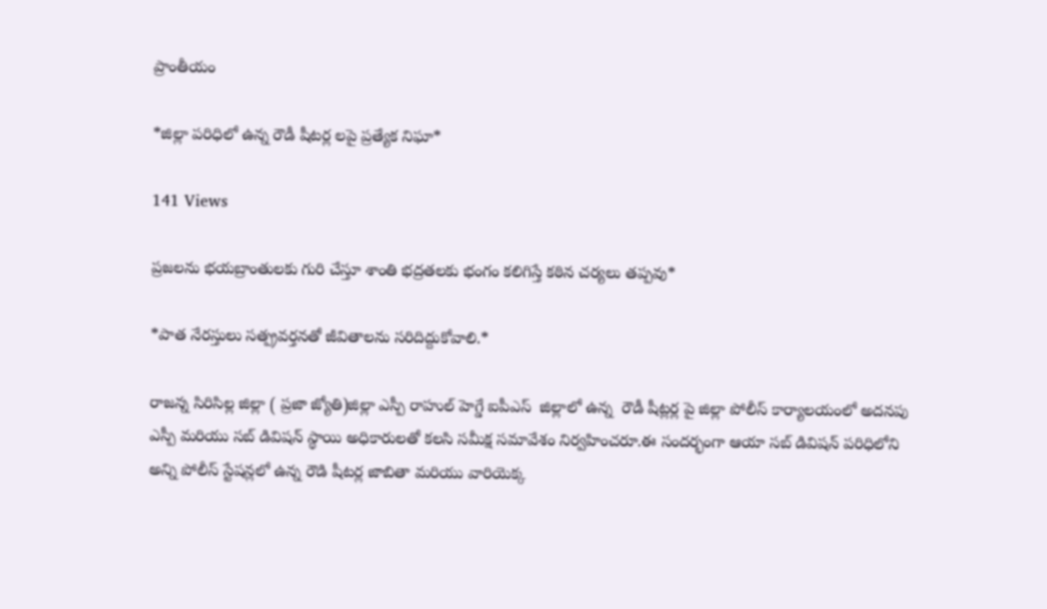ప్రాంతీయం

*జిల్లా పరిధిలో ఉన్న రౌడీ షీటర్ల లపై ప్రత్యేక నిఘా*

141 Views

ప్రజలను భయబ్రాంతులకు గురి చేస్తూ శాంతి భద్రతలకు భంగం కలిగిస్తే కఠిన చర్యలు తప్పవు*

*పాత నేరస్తులు సత్ప్రవర్తనతో జీవితాలను సరిదిద్దుకోవాలి.*

రాజన్న సిరిసిల్ల జిల్లా ( ప్రజా జ్యోతి)జిల్లా ఎస్పీ రాహుల్ హెగ్డే ఐపీఎస్  జిల్లాలో ఉన్న  రౌడీ షీట్లర్ల పై జిల్లా పోలీస్ కార్యాలయంలో అదనపు ఎస్పీ మరియు సబ్ డివిషన్ స్థాయి అధికారులతో కలసి సమీక్ష సమావేశం నిర్వహించరూ.ఈ సందర్భంగా ఆయా సబ్ డివిషన్ పరిధిలోని అన్ని పోలీస్ స్టేషన్లలో ఉన్న రౌడి షీటర్ల జాబితా మరియు వారియెక్క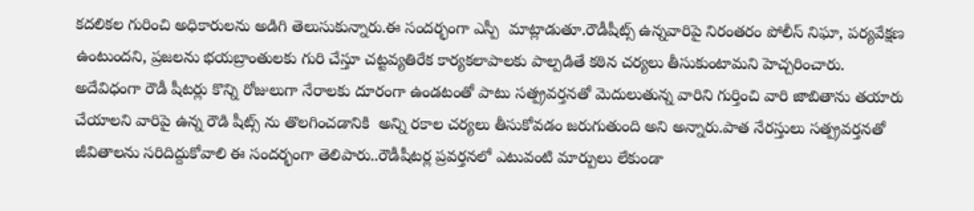కదలికల గురించి అధికారులను అడిగి తెలుసుకున్నారు.ఈ సందర్భంగా ఎస్పీ  మాట్లాడుతూ.రౌడీషీట్స్ ఉన్నవారిపై నిరంతరం పోలీస్ నిఘా, పర్యవేక్షణ ఉంటుందని, ప్రజలను భయబ్రాంతులకు గురి చేస్తూ చట్టవ్యతిరేక కార్యకలాపాలకు పాల్పడితే కఠిన చర్యలు తీసుకుంటామని హెచ్చరించారు. అదేవిధంగా రౌడీ షీటర్లు కొన్ని రోజులుగా నేరాలకు దూరంగా ఉండటంతో పాటు సత్ప్రవర్తనతో మెదులుతున్న వారిని గుర్తించి వారి జాబితాను తయారు చేయాలని వారిపై ఉన్న రౌడి షీట్స్ ను తొలగించడానికి  అన్ని రకాల చర్యలు తీసుకోవడం జరుగుతుంది అని అన్నారు.పాత నేరస్తులు సత్ప్రవర్తనతో జీవితాలను సరిదిద్దుకోవాలి ఈ సందర్భంగా తెలిపారు..రౌడీషీటర్ల ప్రవర్తనలో ఎటువంటి మార్పులు లేకుండా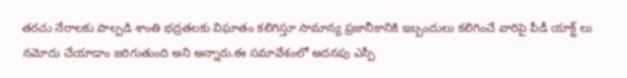తరచు నేరాలకు పాల్పడి శాంతి భద్రతలకు విఘాతం కలిగిస్తూ సామాన్య ప్రజానీకానికి ఇబ్బందులు కలిగించే వారిపై పీడీ యాక్ట్ లు నమోదు చేయాడాం జరిగుతుంది అని అన్నారు.ఈ సమావేశంలో అదనపు ఎస్పీ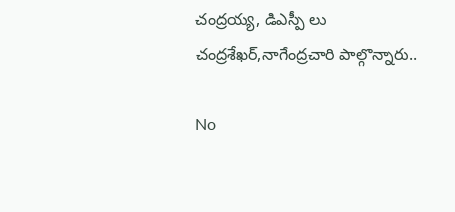చంద్రయ్య, డిఎస్పీ లు చంద్రశేఖర్,నాగేంద్రచారి పాల్గొన్నారు..

No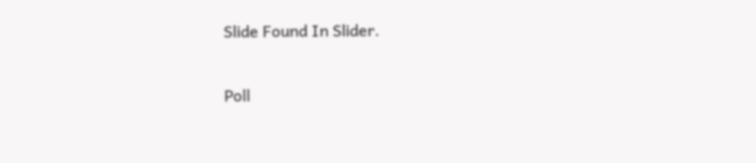Slide Found In Slider.

Poll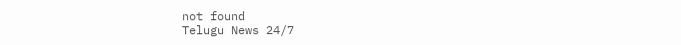not found
Telugu News 24/7